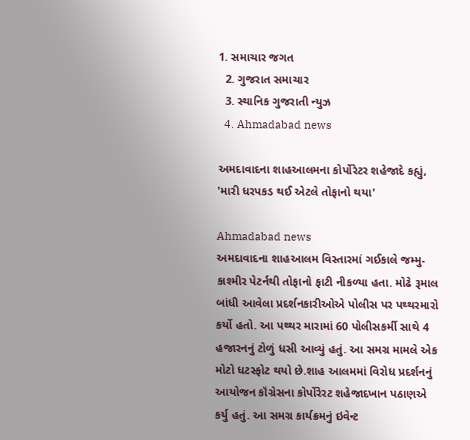1. સમાચાર જગત
  2. ગુજરાત સમાચાર
  3. સ્થાનિક ગુજરાતી ન્યુઝ
  4. Ahmadabad news

અમદાવાદના શાહઆલમના કોર્પોરેટર શહેજાદે કહ્યું, 'મારી ધરપકડ થઈ એટલે તોફાનો થયા'

Ahmadabad news
અમદાવાદના શાહઆલમ વિસ્તારમાં ગઈકાલે જમ્મુ-કાશ્મીર પેટર્નથી તોફાનો ફાટી નીકળ્યા હતા. મોઢે રૂમાલ બાંધી આવેલા પ્રદર્શનકારીઓએ પોલીસ પર પથ્થરમારો કર્યો હતો. આ પથ્થર મારામાં 60 પોલીસકર્મી સાથે 4 હજારનનું ટોળું ધસી આવ્યું હતું. આ સમગ્ર મામલે એક મોટો ધટસ્ફોટ થયો છે.શાહ આલમમાં વિરોધ પ્રદર્શનનું આયોજન કૉંગ્રેસના કોર્પોરેરટ શહેજાદખાન પઠાણએ કર્યુ હતું. આ સમગ્ર કાર્યક્રમનું ઇવેન્ટ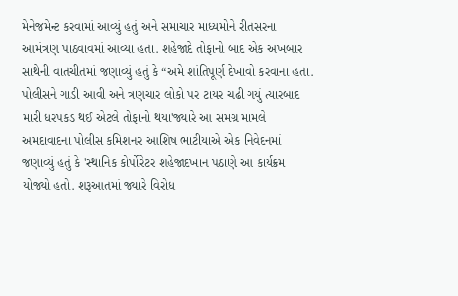મેનેજમેન્ટ કરવામાં આવ્યું હતું અને સમાચાર માધ્યમોને રીતસરના આમંત્રણ પાઠવાવમાં આવ્યા હતા. શહેજાદે તોફાનો બાદ એક અખબાર સાથેની વાતચીતમાં જણાવ્યું હતું કે “અમે શાંતિપૂર્ણ દેખાવો કરવાના હતા. પોલીસને ગાડી આવી અને ત્રણચાર લોકો પર ટાયર ચઢી ગયું ત્યારબાદ મારી ધરપકડ થઈ એટલે તોફાનો થયા'જ્યારે આ સમગ્ર મામલે અમદાવાદના પોલીસ કમિશનર આશિષ ભાટીયાએ એક નિવેદનમાં જણાવ્યું હતું કે 'સ્થાનિક કોર્પોરેટર શહેજાદખાન પઠાણે આ કાર્યક્રમ યોજ્યો હતો. શરૂઆતમાં જ્યારે વિરોધ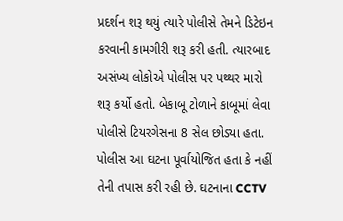પ્રદર્શન શરૂ થયું ત્યારે પોલીસે તેમને ડિટેઇન કરવાની કામગીરી શરૂ કરી હતી. ત્યારબાદ અસંખ્ય લોકોએ પોલીસ પર પથ્થર મારો શરૂ કર્યો હતો. બેકાબૂ ટોળાને કાબૂમાં લેવા પોલીસે ટિયરગેસના 8 સેલ છોડ્યા હતા. પોલીસ આ ઘટના પૂર્વાયોજિત હતા કે નહીં તેની તપાસ કરી રહી છે. ઘટનાના CCTV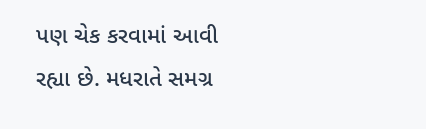પણ ચેક કરવામાં આવી રહ્યા છે. મધરાતે સમગ્ર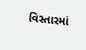વિસ્તારમાં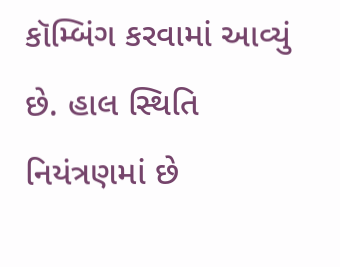કૉમ્બિંગ કરવામાં આવ્યું છે. હાલ સ્થિતિ નિયંત્રણમાં છે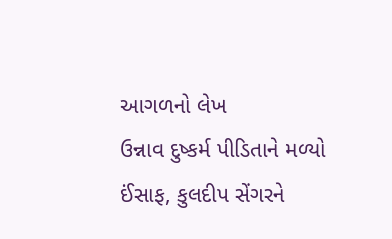આગળનો લેખ
ઉન્નાવ દુષ્કર્મ પીડિતાને મળ્યો ઈંસાફ, કુલદીપ સેંગરને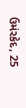ઉમંરકેદ, 25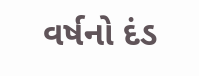વર્ષનો દંડ